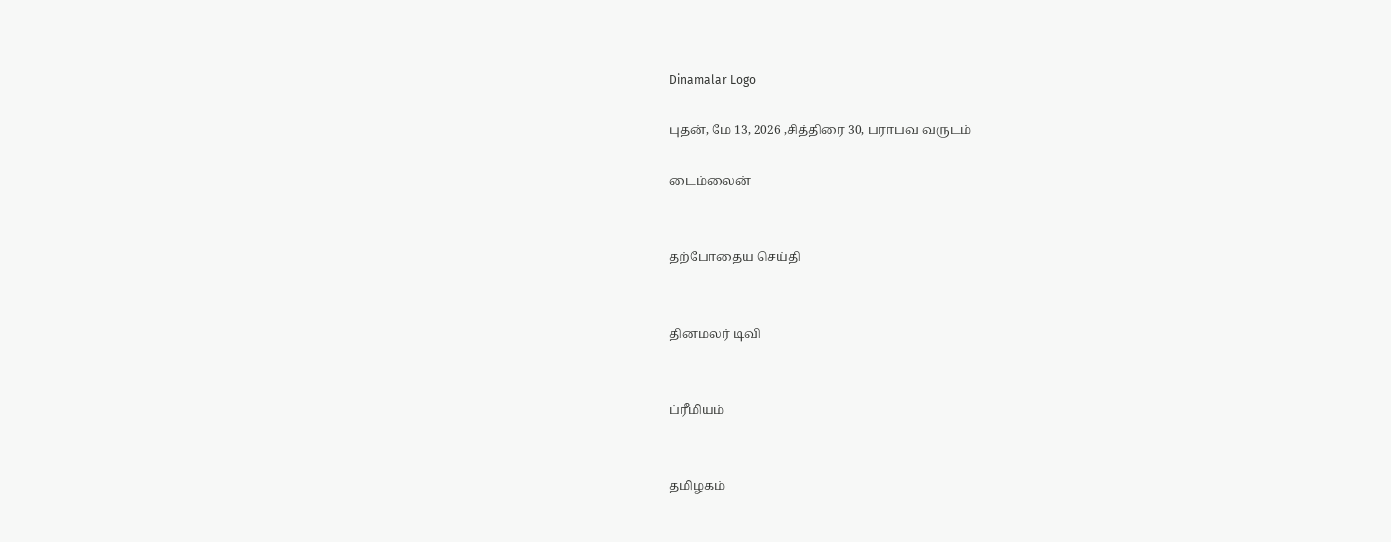Dinamalar Logo

புதன், மே 13, 2026 ,சித்திரை 30, பராபவ வருடம்

டைம்லைன்


தற்போதைய செய்தி


தினமலர் டிவி


ப்ரீமியம்


தமிழகம்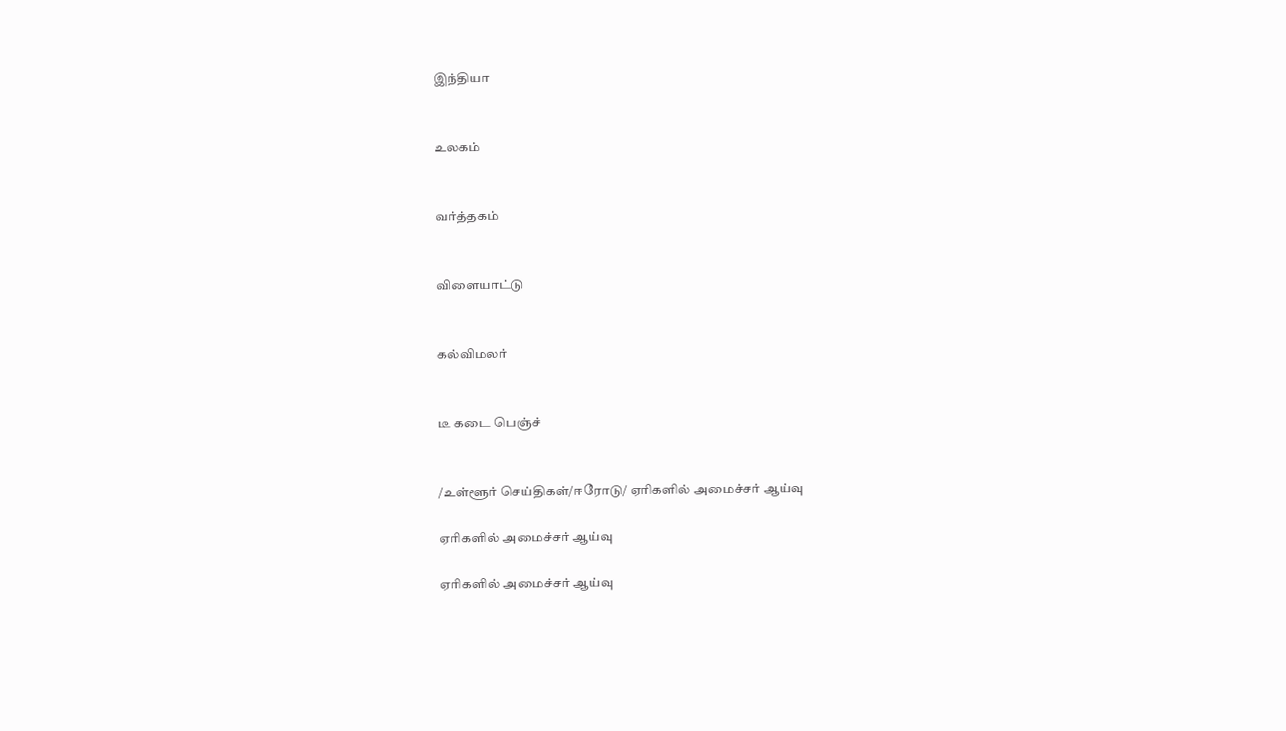இந்தியா


உலகம்


வர்த்தகம்


விளையாட்டு


கல்விமலர்


டீ கடை பெஞ்ச்


/உள்ளூர் செய்திகள்/ஈரோடு/ ஏரிகளில் அமைச்சர் ஆய்வு

ஏரிகளில் அமைச்சர் ஆய்வு

ஏரிகளில் அமைச்சர் ஆய்வு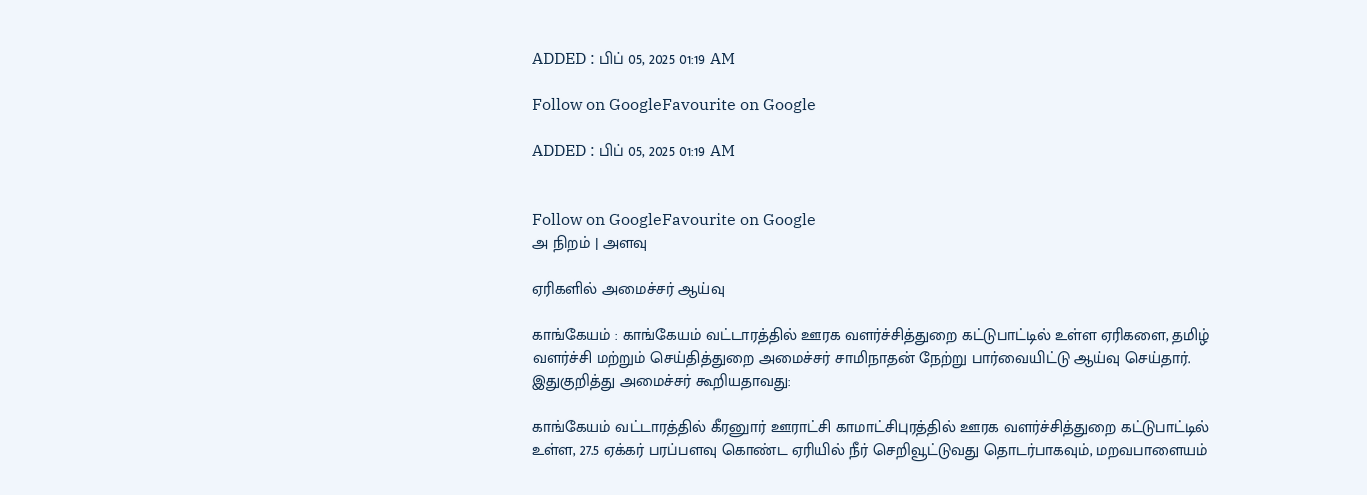ADDED : பிப் 05, 2025 01:19 AM

Follow on GoogleFavourite on Google

ADDED : பிப் 05, 2025 01:19 AM


Follow on GoogleFavourite on Google
அ நிறம் | அளவு

ஏரிகளில் அமைச்சர் ஆய்வு

காங்கேயம் : காங்கேயம் வட்டாரத்தில் ஊரக வளர்ச்சித்துறை கட்டுபாட்டில் உள்ள ஏரிகளை, தமிழ் வளர்ச்சி மற்றும் செய்தித்துறை அமைச்சர் சாமிநாதன் நேற்று பார்வையிட்டு ஆய்வு செய்தார். இதுகுறித்து அமைச்சர் கூறியதாவது:

காங்கேயம் வட்டாரத்தில் கீரனுார் ஊராட்சி காமாட்சிபுரத்தில் ஊரக வளர்ச்சித்துறை கட்டுபாட்டில் உள்ள, 27.5 ஏக்கர் பரப்பளவு கொண்ட ஏரியில் நீர் செறிவூட்டுவது தொடர்பாகவும், மறவபாளையம்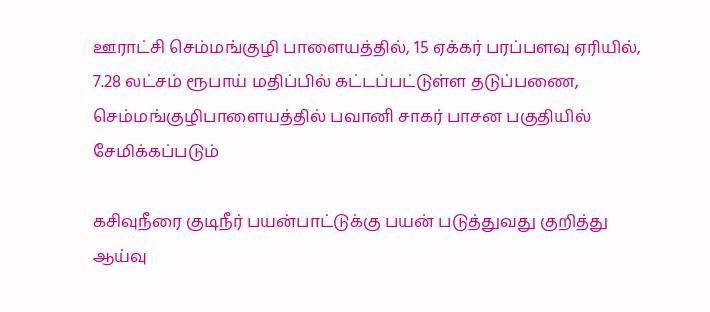ஊராட்சி செம்மங்குழி பாளையத்தில், 15 ஏக்கர் பரப்பளவு ஏரியில், 7.28 லட்சம் ரூபாய் மதிப்பில் கட்டப்பட்டுள்ள தடுப்பணை, செம்மங்குழிபாளையத்தில் பவானி சாகர் பாசன பகுதியில் சேமிக்கப்படும்

கசிவுநீரை குடிநீர் பயன்பாட்டுக்கு பயன் படுத்துவது குறித்து ஆய்வு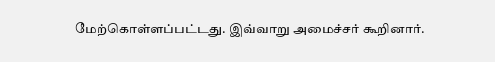மேற்கொள்ளப்பட்டது. இவ்வாறு அமைச்சர் கூறினார்.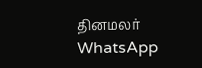தினமலர் WhatsApp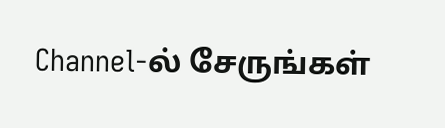Channel-ல் சேருங்கள்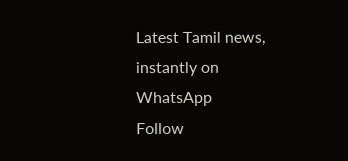Latest Tamil news, instantly on WhatsApp
Follow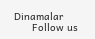Dinamalar
      Follow us